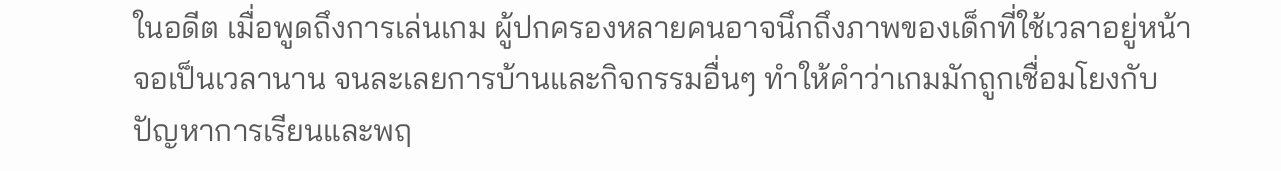ในอดีต เมื่อพูดถึงการเล่นเกม ผู้ปกครองหลายคนอาจนึกถึงภาพของเด็กที่ใช้เวลาอยู่หน้าจอเป็นเวลานาน จนละเลยการบ้านและกิจกรรมอื่นๆ ทำให้คำว่าเกมมักถูกเชื่อมโยงกับปัญหาการเรียนและพฤ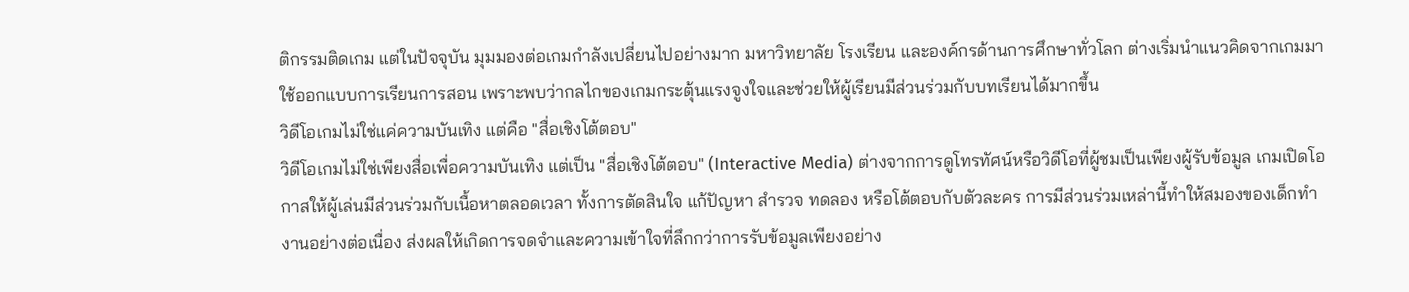ติกรรมติดเกม แต่ในปัจจุบัน มุมมองต่อเกมกำลังเปลี่ยนไปอย่างมาก มหาวิทยาลัย โรงเรียน และองค์กรด้านการศึกษาทั่วโลก ต่างเริ่มนำแนวคิดจากเกมมาใช้ออกแบบการเรียนการสอน เพราะพบว่ากลไกของเกมกระตุ้นแรงจูงใจและช่วยให้ผู้เรียนมีส่วนร่วมกับบทเรียนได้มากขึ้น
วิดีโอเกมไม่ใช่แค่ความบันเทิง แต่คือ "สื่อเชิงโต้ตอบ"
วิดีโอเกมไม่ใช่เพียงสื่อเพื่อความบันเทิง แต่เป็น "สื่อเชิงโต้ตอบ" (Interactive Media) ต่างจากการดูโทรทัศน์หรือวิดีโอที่ผู้ชมเป็นเพียงผู้รับข้อมูล เกมเปิดโอกาสให้ผู้เล่นมีส่วนร่วมกับเนื้อหาตลอดเวลา ทั้งการตัดสินใจ แก้ปัญหา สำรวจ ทดลอง หรือโต้ตอบกับตัวละคร การมีส่วนร่วมเหล่านี้ทำให้สมองของเด็กทำงานอย่างต่อเนื่อง ส่งผลให้เกิดการจดจำและความเข้าใจที่ลึกกว่าการรับข้อมูลเพียงอย่าง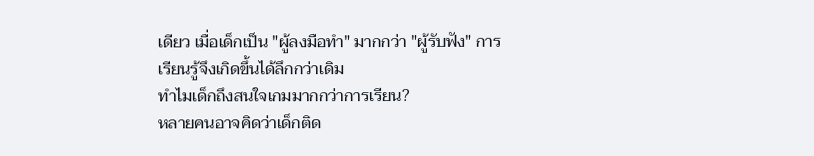เดียว เมื่อเด็กเป็น "ผู้ลงมือทำ" มากกว่า "ผู้รับฟัง" การเรียนรู้จึงเกิดขึ้นได้ลึกกว่าเดิม
ทำไมเด็กถึงสนใจเกมมากกว่าการเรียน?
หลายคนอาจคิดว่าเด็กติด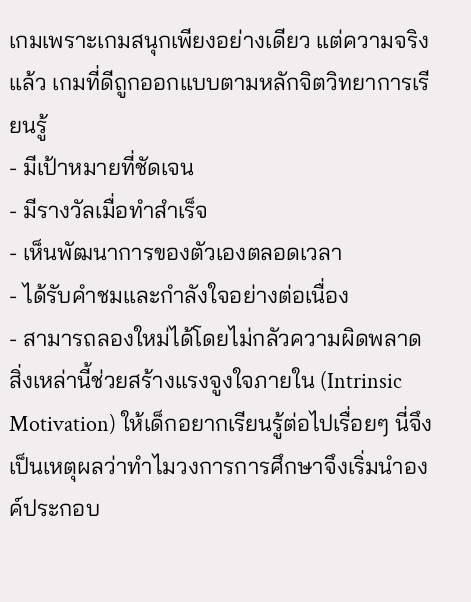เกมเพราะเกมสนุกเพียงอย่างเดียว แต่ความจริงแล้ว เกมที่ดีถูกออกแบบตามหลักจิตวิทยาการเรียนรู้
- มีเป้าหมายที่ชัดเจน
- มีรางวัลเมื่อทำสำเร็จ
- เห็นพัฒนาการของตัวเองตลอดเวลา
- ได้รับคำชมและกำลังใจอย่างต่อเนื่อง
- สามารถลองใหม่ได้โดยไม่กลัวความผิดพลาด
สิ่งเหล่านี้ช่วยสร้างแรงจูงใจภายใน (Intrinsic Motivation) ให้เด็กอยากเรียนรู้ต่อไปเรื่อยๆ นี่จึงเป็นเหตุผลว่าทำไมวงการการศึกษาจึงเริ่มนำองค์ประกอบ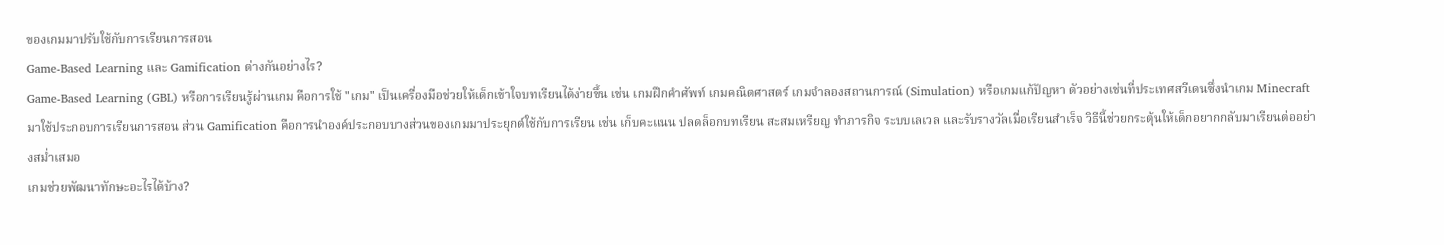ของเกมมาปรับใช้กับการเรียนการสอน
Game-Based Learning และ Gamification ต่างกันอย่างไร?
Game-Based Learning (GBL) หรือการเรียนรู้ผ่านเกม คือการใช้ "เกม" เป็นเครื่องมือช่วยให้เด็กเข้าใจบทเรียนได้ง่ายขึ้น เช่น เกมฝึกคำศัพท์ เกมคณิตศาสตร์ เกมจำลองสถานการณ์ (Simulation) หรือเกมแก้ปัญหา ตัวอย่างเช่นที่ประเทศสวีเดนซึ่งนำเกม Minecraft มาใช้ประกอบการเรียนการสอน ส่วน Gamification คือการนำองค์ประกอบบางส่วนของเกมมาประยุกต์ใช้กับการเรียน เช่น เก็บคะแนน ปลดล็อกบทเรียน สะสมเหรียญ ทำภารกิจ ระบบเลเวล และรับรางวัลเมื่อเรียนสำเร็จ วิธีนี้ช่วยกระตุ้นให้เด็กอยากกลับมาเรียนต่ออย่างสม่ำเสมอ
เกมช่วยพัฒนาทักษะอะไรได้บ้าง?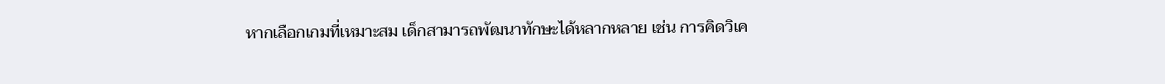หากเลือกเกมที่เหมาะสม เด็กสามารถพัฒนาทักษะได้หลากหลาย เช่น การคิดวิเค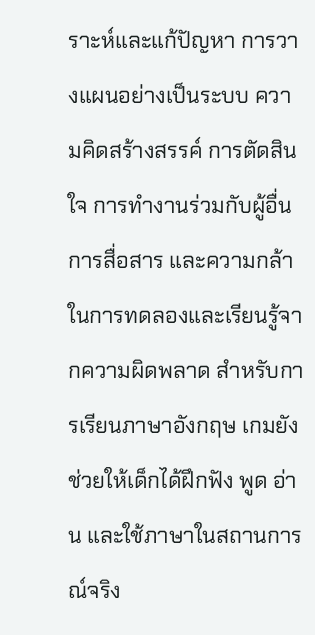ราะห์และแก้ปัญหา การวางแผนอย่างเป็นระบบ ความคิดสร้างสรรค์ การตัดสินใจ การทำงานร่วมกับผู้อื่น การสื่อสาร และความกล้าในการทดลองและเรียนรู้จากความผิดพลาด สำหรับการเรียนภาษาอังกฤษ เกมยังช่วยให้เด็กได้ฝึกฟัง พูด อ่าน และใช้ภาษาในสถานการณ์จริง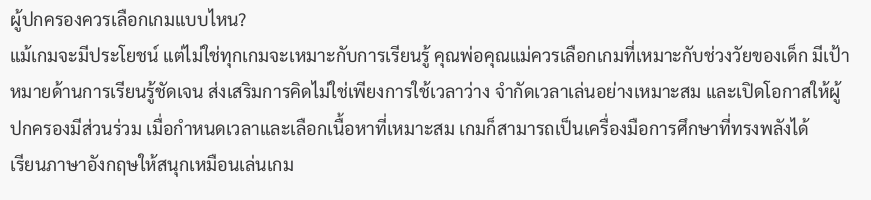ผู้ปกครองควรเลือกเกมแบบไหน?
แม้เกมจะมีประโยชน์ แต่ไม่ใช่ทุกเกมจะเหมาะกับการเรียนรู้ คุณพ่อคุณแม่ควรเลือกเกมที่เหมาะกับช่วงวัยของเด็ก มีเป้าหมายด้านการเรียนรู้ชัดเจน ส่งเสริมการคิดไม่ใช่เพียงการใช้เวลาว่าง จำกัดเวลาเล่นอย่างเหมาะสม และเปิดโอกาสให้ผู้ปกครองมีส่วนร่วม เมื่อกำหนดเวลาและเลือกเนื้อหาที่เหมาะสม เกมก็สามารถเป็นเครื่องมือการศึกษาที่ทรงพลังได้
เรียนภาษาอังกฤษให้สนุกเหมือนเล่นเกม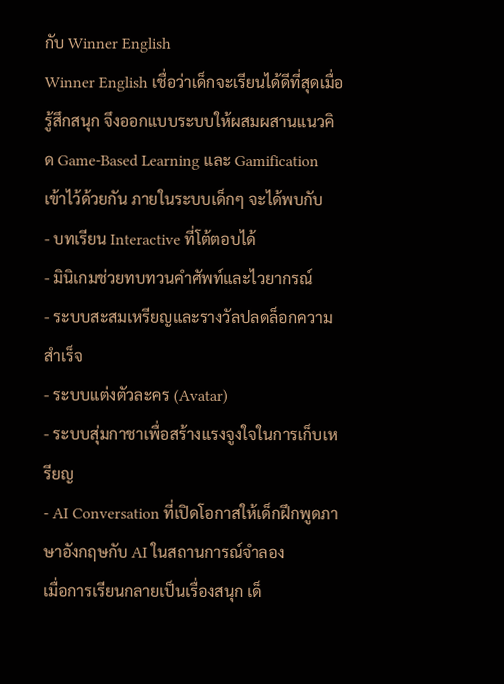กับ Winner English
Winner English เชื่อว่าเด็กจะเรียนได้ดีที่สุดเมื่อรู้สึกสนุก จึงออกแบบระบบให้ผสมผสานแนวคิด Game-Based Learning และ Gamification เข้าไว้ด้วยกัน ภายในระบบเด็กๆ จะได้พบกับ
- บทเรียน Interactive ที่โต้ตอบได้
- มินิเกมช่วยทบทวนคำศัพท์และไวยากรณ์
- ระบบสะสมเหรียญและรางวัลปลดล็อกความสำเร็จ
- ระบบแต่งตัวละคร (Avatar)
- ระบบสุ่มกาชาเพื่อสร้างแรงจูงใจในการเก็บเหรียญ
- AI Conversation ที่เปิดโอกาสให้เด็กฝึกพูดภาษาอังกฤษกับ AI ในสถานการณ์จำลอง
เมื่อการเรียนกลายเป็นเรื่องสนุก เด็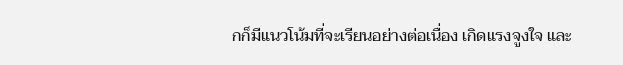กก็มีแนวโน้มที่จะเรียนอย่างต่อเนื่อง เกิดแรงจูงใจ และ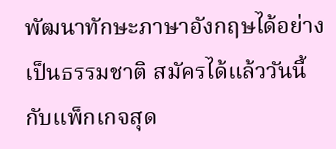พัฒนาทักษะภาษาอังกฤษได้อย่างเป็นธรรมชาติ สมัครได้แล้ววันนี้ กับแพ็กเกจสุด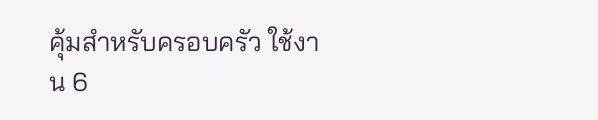คุ้มสำหรับครอบครัว ใช้งาน 6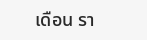เดือน รา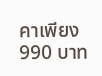คาเพียง 990 บาท